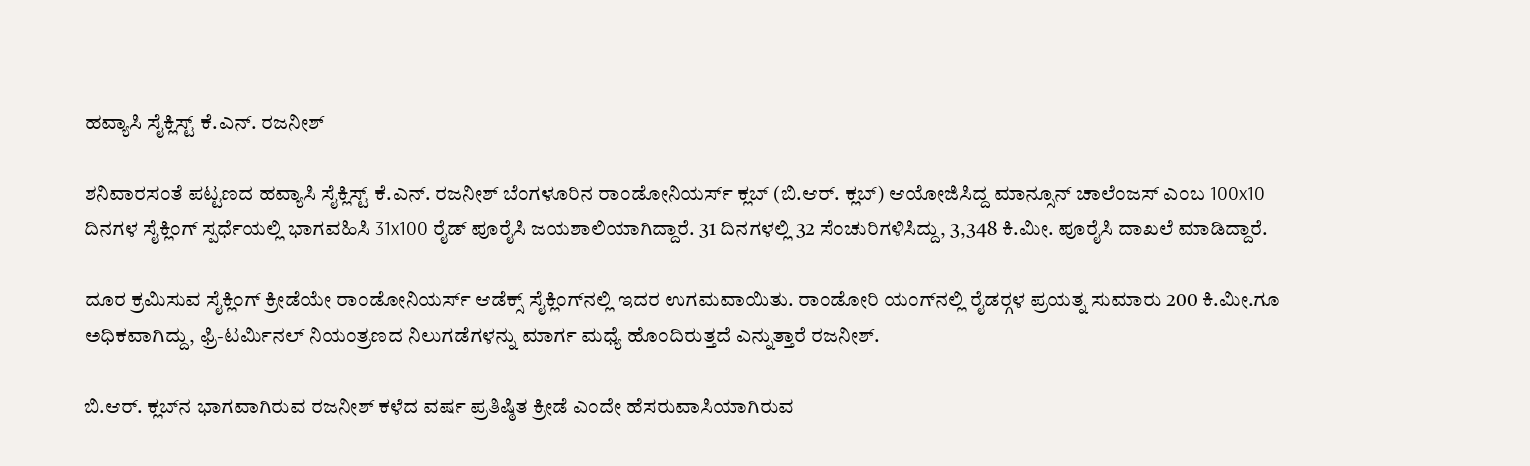ಹವ್ಯಾಸಿ ಸೈಕ್ಲಿಸ್ಟ್ ಕೆ.ಎನ್. ರಜನೀಶ್

ಶನಿವಾರಸಂತೆ ಪಟ್ಟಣದ ಹವ್ಯಾಸಿ ಸೈಕ್ಲಿಸ್ಟ್ ಕೆ.ಎನ್. ರಜನೀಶ್ ಬೆಂಗಳೂರಿನ ರಾಂಡೋನಿಯರ್ಸ್ ಕ್ಲಬ್ (ಬಿ.ಆರ್. ಕ್ಲಬ್) ಆಯೋಜಿಸಿದ್ದ ಮಾನ್ಸೂನ್ ಚಾಲೆಂಜಸ್ ಎಂಬ 100x10 ದಿನಗಳ ಸೈಕ್ಲಿಂಗ್ ಸ್ಪರ್ಧೆಯಲ್ಲಿ ಭಾಗವಹಿಸಿ 31x100 ರೈಡ್ ಪೂರೈಸಿ ಜಯಶಾಲಿಯಾಗಿದ್ದಾರೆ. 31 ದಿನಗಳಲ್ಲಿ 32 ಸೆಂಚುರಿಗಳಿಸಿದ್ದು, 3,348 ಕಿ.ಮೀ. ಪೂರೈಸಿ ದಾಖಲೆ ಮಾಡಿದ್ದಾರೆ.

ದೂರ ಕ್ರಮಿಸುವ ಸೈಕ್ಲಿಂಗ್ ಕ್ರೀಡೆಯೇ ರಾಂಡೋನಿಯರ್ಸ್ ಆಡೆಕ್ಸ್ ಸೈಕ್ಲಿಂಗ್‍ನಲ್ಲಿ ಇದರ ಉಗಮವಾಯಿತು. ರಾಂಡೋರಿ ಯಂಗ್‍ನಲ್ಲಿ ರೈಡರ್‍ಗಳ ಪ್ರಯತ್ನ ಸುಮಾರು 200 ಕಿ.ಮೀ.ಗೂ ಅಧಿಕವಾಗಿದ್ದು, ಫ್ರಿ-ಟರ್ಮಿನಲ್ ನಿಯಂತ್ರಣದ ನಿಲುಗಡೆಗಳನ್ನು ಮಾರ್ಗ ಮಧ್ಯೆ ಹೊಂದಿರುತ್ತದೆ ಎನ್ನುತ್ತಾರೆ ರಜನೀಶ್.

ಬಿ.ಆರ್. ಕ್ಲಬ್‍ನ ಭಾಗವಾಗಿರುವ ರಜನೀಶ್ ಕಳೆದ ವರ್ಷ ಪ್ರತಿಷ್ಠಿತ ಕ್ರೀಡೆ ಎಂದೇ ಹೆಸರುವಾಸಿಯಾಗಿರುವ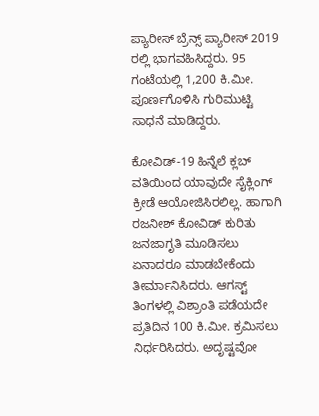ಪ್ಯಾರೀಸ್ ಬ್ರೆನ್ಸ್ ಪ್ಯಾರೀಸ್ 2019 ರಲ್ಲಿ ಭಾಗವಹಿಸಿದ್ದರು. 95 ಗಂಟೆಯಲ್ಲಿ 1,200 ಕಿ.ಮೀ. ಪೂರ್ಣಗೊಳಿಸಿ ಗುರಿಮುಟ್ಟಿ ಸಾಧನೆ ಮಾಡಿದ್ದರು.

ಕೋವಿಡ್-19 ಹಿನ್ನೆಲೆ ಕ್ಲಬ್ ವತಿಯಿಂದ ಯಾವುದೇ ಸೈಕ್ಲಿಂಗ್ ಕ್ರೀಡೆ ಆಯೋಜಿಸಿರಲಿಲ್ಲ. ಹಾಗಾಗಿ ರಜನೀಶ್ ಕೋವಿಡ್ ಕುರಿತು ಜನಜಾಗೃತಿ ಮೂಡಿಸಲು ಏನಾದರೂ ಮಾಡಬೇಕೆಂದು ತೀರ್ಮಾನಿಸಿದರು. ಆಗಸ್ಟ್ ತಿಂಗಳಲ್ಲಿ ವಿಶ್ರಾಂತಿ ಪಡೆಯದೇ ಪ್ರತಿದಿನ 100 ಕಿ.ಮೀ. ಕ್ರಮಿಸಲು ನಿರ್ಧರಿಸಿದರು. ಅದೃಷ್ಟವೋ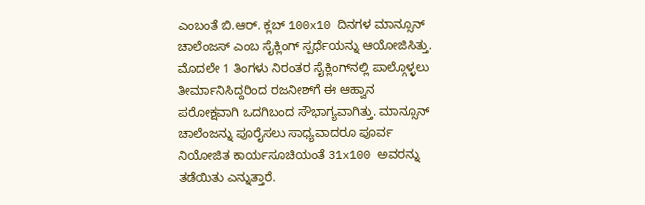ಎಂಬಂತೆ ಬಿ.ಆರ್. ಕ್ಲಬ್ 100x10 ದಿನಗಳ ಮಾನ್ಸೂನ್ ಚಾಲೆಂಜಸ್ ಎಂಬ ಸೈಕ್ಲಿಂಗ್ ಸ್ಪರ್ಧೆಯನ್ನು ಆಯೋಜಿಸಿತ್ತು. ಮೊದಲೇ 1 ತಿಂಗಳು ನಿರಂತರ ಸೈಕ್ಲಿಂಗ್‍ನಲ್ಲಿ ಪಾಲ್ಗೊಳ್ಳಲು ತೀರ್ಮಾನಿಸಿದ್ದರಿಂದ ರಜನೀಶ್‍ಗೆ ಈ ಆಹ್ವಾನ ಪರೋಕ್ಷವಾಗಿ ಒದಗಿಬಂದ ಸೌಭಾಗ್ಯವಾಗಿತ್ತು. ಮಾನ್ಸೂನ್ ಚಾಲೆಂಜನ್ನು ಪೂರೈಸಲು ಸಾಧ್ಯವಾದರೂ ಪೂರ್ವ ನಿಯೋಜಿತ ಕಾರ್ಯಸೂಚಿಯಂತೆ 31x100 ಅವರನ್ನು ತಡೆಯಿತು ಎನ್ನುತ್ತಾರೆ.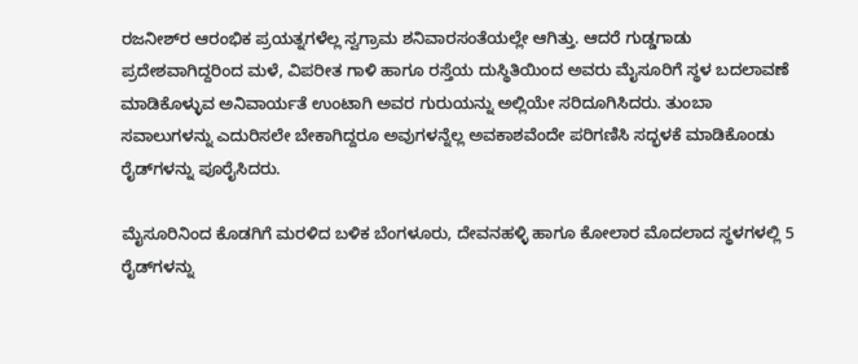ರಜನೀಶ್‍ರ ಆರಂಭಿಕ ಪ್ರಯತ್ನಗಳೆಲ್ಲ ಸ್ವಗ್ರಾಮ ಶನಿವಾರಸಂತೆಯಲ್ಲೇ ಆಗಿತ್ತು. ಆದರೆ ಗುಡ್ಡಗಾಡು ಪ್ರದೇಶವಾಗಿದ್ದರಿಂದ ಮಳೆ, ವಿಪರೀತ ಗಾಳಿ ಹಾಗೂ ರಸ್ತೆಯ ದುಸ್ಥಿತಿಯಿಂದ ಅವರು ಮೈಸೂರಿಗೆ ಸ್ಥಳ ಬದಲಾವಣೆ ಮಾಡಿಕೊಳ್ಳುವ ಅನಿವಾರ್ಯತೆ ಉಂಟಾಗಿ ಅವರ ಗುರುಯನ್ನು ಅಲ್ಲಿಯೇ ಸರಿದೂಗಿಸಿದರು. ತುಂಬಾ ಸವಾಲುಗಳನ್ನು ಎದುರಿಸಲೇ ಬೇಕಾಗಿದ್ದರೂ ಅವುಗಳನ್ನೆಲ್ಲ ಅವಕಾಶವೆಂದೇ ಪರಿಗಣಿಸಿ ಸದ್ಭಳಕೆ ಮಾಡಿಕೊಂಡು ರೈಡ್‍ಗಳನ್ನು ಪೂರೈಸಿದರು.

ಮೈಸೂರಿನಿಂದ ಕೊಡಗಿಗೆ ಮರಳಿದ ಬಳಿಕ ಬೆಂಗಳೂರು, ದೇವನಹಳ್ಳಿ ಹಾಗೂ ಕೋಲಾರ ಮೊದಲಾದ ಸ್ಥಳಗಳಲ್ಲಿ 5 ರೈಡ್‍ಗಳನ್ನು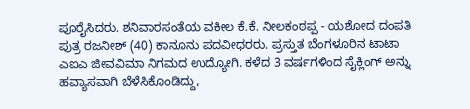ಪೂರೈಸಿದರು. ಶನಿವಾರಸಂತೆಯ ವಕೀಲ ಕೆ.ಕೆ. ನೀಲಕಂಠಪ್ಪ - ಯಶೋದ ದಂಪತಿ ಪುತ್ರ ರಜನೀಶ್ (40) ಕಾನೂನು ಪದವೀಧರರು. ಪ್ರಸ್ತುತ ಬೆಂಗಳೂರಿನ ಟಾಟಾ ಎಐಎ ಜೀವವಿಮಾ ನಿಗಮದ ಉದ್ಯೋಗಿ. ಕಳೆದ 3 ವರ್ಷಗಳಿಂದ ಸೈಕ್ಲಿಂಗ್ ಅನ್ನು ಹವ್ಯಾಸವಾಗಿ ಬೆಳೆಸಿಕೊಂಡಿದ್ದು,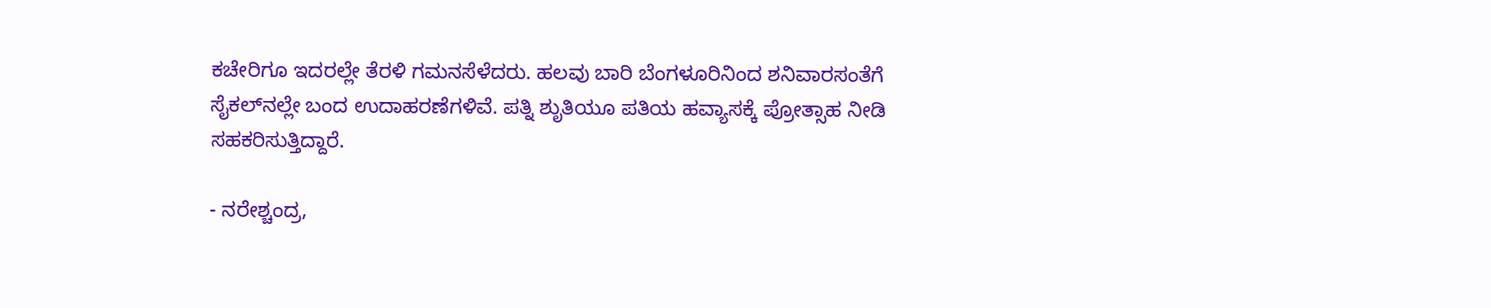ಕಚೇರಿಗೂ ಇದರಲ್ಲೇ ತೆರಳಿ ಗಮನಸೆಳೆದರು. ಹಲವು ಬಾರಿ ಬೆಂಗಳೂರಿನಿಂದ ಶನಿವಾರಸಂತೆಗೆ ಸೈಕಲ್‍ನಲ್ಲೇ ಬಂದ ಉದಾಹರಣೆಗಳಿವೆ. ಪತ್ನಿ ಶುೃತಿಯೂ ಪತಿಯ ಹವ್ಯಾಸಕ್ಕೆ ಪ್ರೋತ್ಸಾಹ ನೀಡಿ ಸಹಕರಿಸುತ್ತಿದ್ದಾರೆ.

- ನರೇಶ್ಚಂದ್ರ,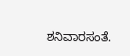ಶನಿವಾರಸಂತೆ.